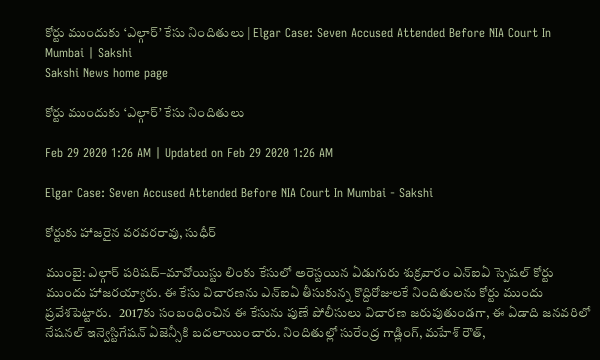కోర్టు ముందుకు ‘ఎల్గార్‌’ కేసు నిందితులు | Elgar Case: Seven Accused Attended Before NIA Court In Mumbai | Sakshi
Sakshi News home page

కోర్టు ముందుకు ‘ఎల్గార్‌’ కేసు నిందితులు

Feb 29 2020 1:26 AM | Updated on Feb 29 2020 1:26 AM

Elgar Case: Seven Accused Attended Before NIA Court In Mumbai - Sakshi

కోర్టుకు హాజరైన వరవరరావు, సుధీర్‌

ముంబై: ఎల్గార్‌ పరిషద్‌–మావోయిస్టు లింకు కేసులో అరెస్టయిన ఏడుగురు శుక్రవారం ఎన్‌ఐఏ స్పెషల్‌ కోర్టు ముందు హాజరయ్యారు. ఈ కేసు విచారణను ఎన్‌ఐఏ తీసుకున్న కొద్దిరోజులకే నిందితులను కోర్టు ముందు ప్రవేశపెట్టారు.   2017కు సంబంధించిన ఈ కేసును పుణే పోలీసులు విచారణ జరుపుతుండగా, ఈ ఏడాది జనవరిలో నేషనల్‌ ఇన్వెస్టిగేషన్‌ ఏజెన్సీకి బదలాయించారు. నిందితుల్లో సురేంద్ర గాడ్లింగ్, మహేశ్‌ రౌత్,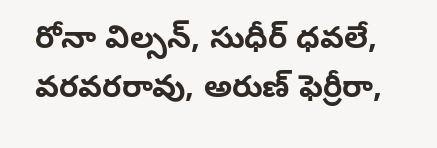రోనా విల్సన్, సుధీర్‌ ధవలే, వరవరరావు, అరుణ్‌ ఫెర్రీరా,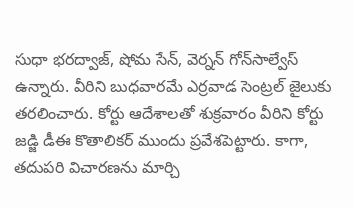సుధా భరద్వాజ్, షోమ సేన్, వెర్నన్‌ గోన్‌సాల్వేస్‌ ఉన్నారు. వీరిని బుధవారమే ఎర్రవాడ సెంట్రల్‌ జైలుకు తరలించారు. కోర్టు ఆదేశాలతో శుక్రవారం వీరిని కోర్టు జడ్జి డీఈ కొతాలికర్‌ ముందు ప్రవేశపెట్టారు. కాగా, తదుపరి విచారణను మార్చి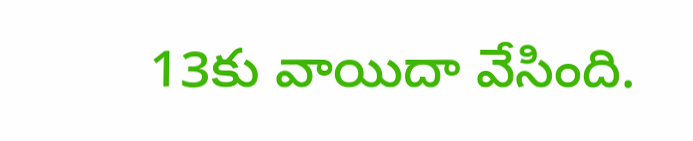13కు వాయిదా వేసింది.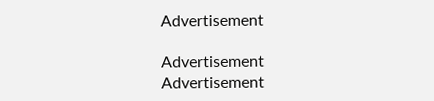Advertisement

Advertisement
Advertisement